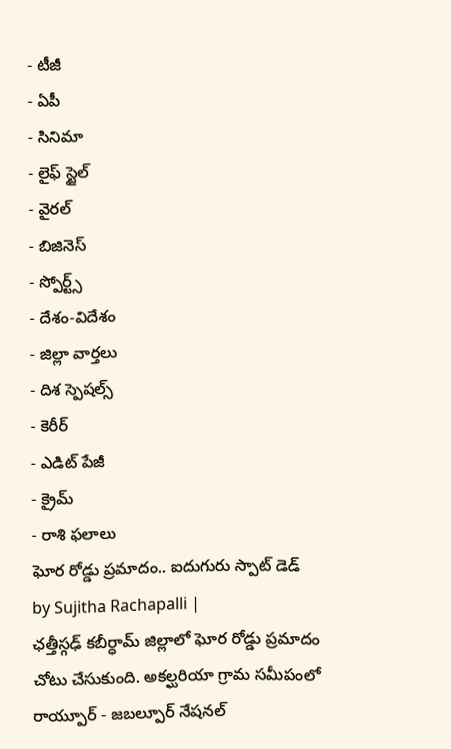- టీజీ
- ఏపీ
- సినిమా
- లైఫ్ స్టైల్
- వైరల్
- బిజినెస్
- స్పోర్ట్స్
- దేశం-విదేశం
- జిల్లా వార్తలు
- దిశ స్పెషల్స్
- కెరీర్
- ఎడిట్ పేజీ
- క్రైమ్
- రాశి ఫలాలు
ఘోర రోడ్డు ప్రమాదం.. ఐదుగురు స్పాట్ డెడ్
by Sujitha Rachapalli |
ఛత్తీస్గఢ్ కబీర్ధామ్ జిల్లాలో ఘోర రోడ్డు ప్రమాదం చోటు చేసుకుంది. అకల్ఘరియా గ్రామ సమీపంలో రాయ్పూర్ - జబల్పూర్ నేషనల్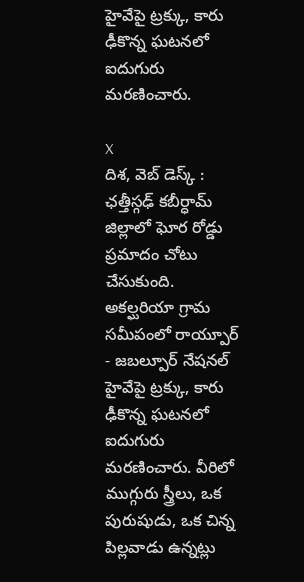హైవేపై ట్రక్కు, కారు ఢీకొన్న ఘటనలో ఐదుగురు మరణించారు.

X
దిశ, వెబ్ డెస్క్ : ఛత్తీస్గఢ్ కబీర్ధామ్ జిల్లాలో ఘోర రోడ్డు ప్రమాదం చోటు చేసుకుంది. అకల్ఘరియా గ్రామ సమీపంలో రాయ్పూర్ - జబల్పూర్ నేషనల్ హైవేపై ట్రక్కు, కారు ఢీకొన్న ఘటనలో ఐదుగురు మరణించారు. వీరిలో ముగ్గురు స్త్రీలు, ఒక పురుషుడు, ఒక చిన్న పిల్లవాడు ఉన్నట్లు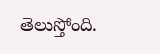తెలుస్తోంది.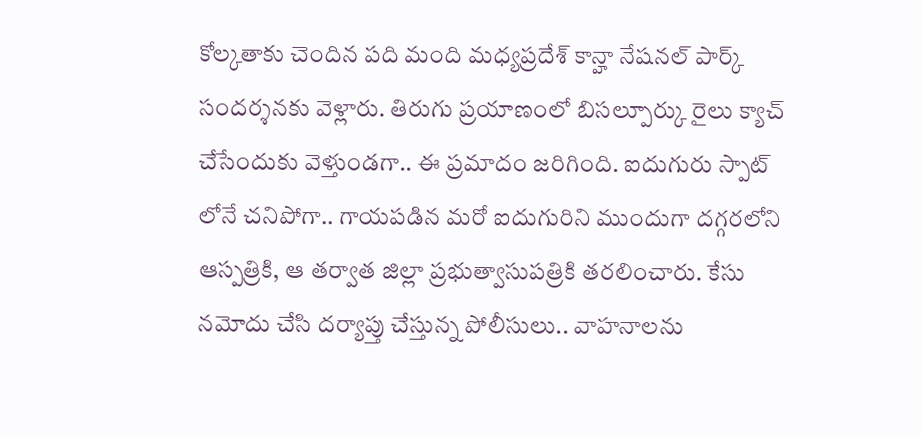కోల్కతాకు చెందిన పది మంది మధ్యప్రదేశ్ కాన్హా నేషనల్ పార్క్ సందర్శనకు వెళ్లారు. తిరుగు ప్రయాణంలో బిసల్పూర్కు రైలు క్యాచ్ చేసేందుకు వెళ్తుండగా.. ఈ ప్రమాదం జరిగింది. ఐదుగురు స్పాట్ లోనే చనిపోగా.. గాయపడిన మరో ఐదుగురిని ముందుగా దగ్గరలోని ఆస్పత్రికి, ఆ తర్వాత జిల్లా ప్రభుత్వాసుపత్రికి తరలించారు. కేసు నమోదు చేసి దర్యాప్తు చేస్తున్న పోలీసులు.. వాహనాలను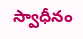స్వాధీనం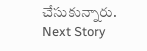చేసుకున్నారు.
Next Story